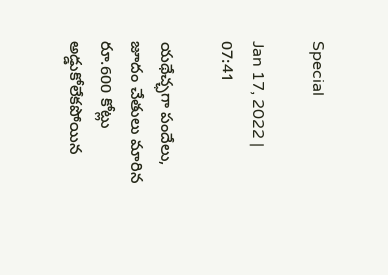Special

Jan 17, 2022 | 07:41

యథేచ్ఛగా పందేలు, జూదం చేతులు మారిన రూ.600 కోట్లు అడ్డుకోలేకపోయిన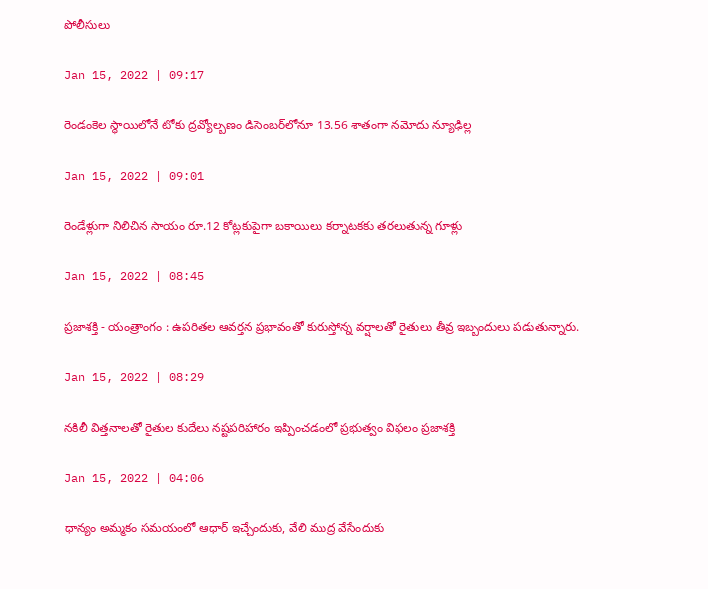పోలీసులు

Jan 15, 2022 | 09:17

రెండంకెల స్థాయిలోనే టోకు ద్రవ్యోల్బణం డిసెంబర్‌లోనూ 13.56 శాతంగా నమోదు న్యూఢిల్ల

Jan 15, 2022 | 09:01

రెండేళ్లుగా నిలిచిన సాయం రూ.12 కోట్లకుపైగా బకాయిలు కర్నాటకకు తరలుతున్న గూళ్లు

Jan 15, 2022 | 08:45

ప్రజాశక్తి - యంత్రాంగం : ఉపరితల ఆవర్తన ప్రభావంతో కురుస్తోన్న వర్షాలతో రైతులు తీవ్ర ఇబ్బందులు పడుతున్నారు.

Jan 15, 2022 | 08:29

నకిలీ విత్తనాలతో రైతుల కుదేలు నష్టపరిహారం ఇప్పించడంలో ప్రభుత్వం విఫలం ప్రజాశక్తి

Jan 15, 2022 | 04:06

ధాన్యం అమ్మకం సమయంలో ఆధార్‌ ఇచ్చేందుకు, వేలి ముద్ర వేసేందుకు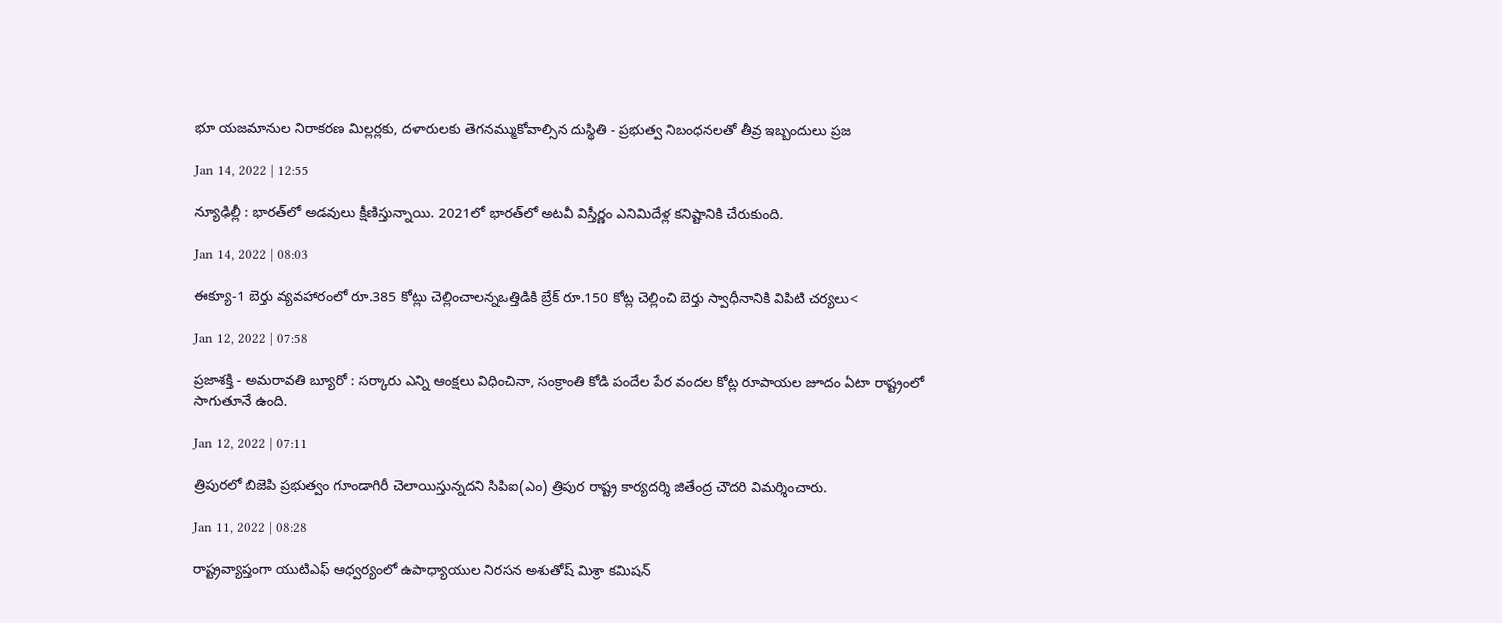భూ యజమానుల నిరాకరణ మిల్లర్లకు, దళారులకు తెగనమ్ముకోవాల్సిన దుస్థితి - ప్రభుత్వ నిబంధనలతో తీవ్ర ఇబ్బందులు ప్రజ

Jan 14, 2022 | 12:55

న్యూఢిల్లీ : భారత్‌లో అడవులు క్షీణిస్తున్నాయి. 2021లో భారత్‌లో అటవీ విస్తీర్ణం ఎనిమిదేళ్ల కనిష్టానికి చేరుకుంది.

Jan 14, 2022 | 08:03

ఈక్యూ-1 బెర్తు వ్యవహారంలో రూ.385 కోట్లు చెల్లించాలన్నఒత్తిడికి బ్రేక్‌ రూ.150 కోట్ల చెల్లించి బెర్తు స్వాధీనానికి విపిటి చర్యలు<

Jan 12, 2022 | 07:58

ప్రజాశక్తి - అమరావతి బ్యూరో : సర్కారు ఎన్ని ఆంక్షలు విధించినా, సంక్రాంతి కోడి పందేల పేర వందల కోట్ల రూపాయల జూదం ఏటా రాష్ట్రంలో సాగుతూనే ఉంది.

Jan 12, 2022 | 07:11

త్రిపురలో బిజెపి ప్రభుత్వం గూండాగిరీ చెలాయిస్తున్నదని సిపిఐ(ఎం) త్రిపుర రాష్ట్ర కార్యదర్శి జితేంద్ర చౌదరి విమర్శించారు.

Jan 11, 2022 | 08:28

రాష్ట్రవ్యాప్తంగా యుటిఎఫ్‌ ఆధ్వర్యంలో ఉపాధ్యాయుల నిరసన అశుతోష్‌ మిశ్రా కమిషన్‌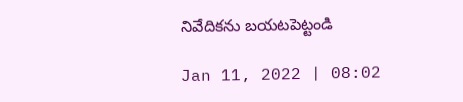నివేదికను బయటపెట్టండి

Jan 11, 2022 | 08:02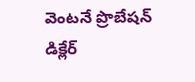వెంటనే ప్రొబేషన్‌ డిక్లేర్‌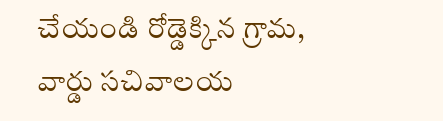చేయండి రోడ్డెక్కిన గ్రామ, వార్డు సచివాలయ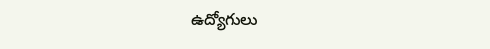ఉద్యోగులు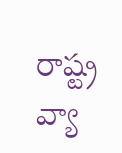రాష్ట్ర వ్యా